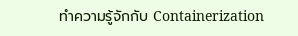ทำความรู้จักกับ Containerization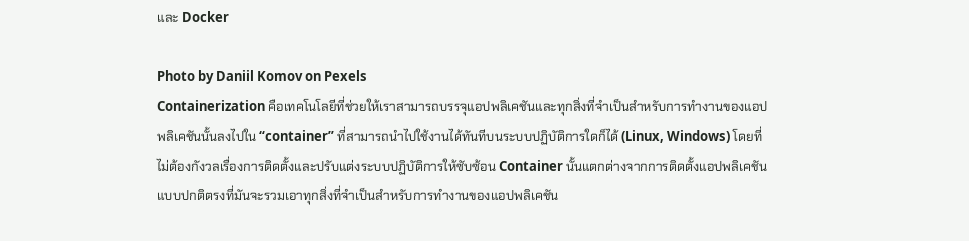และ Docker

Photo by Daniil Komov on Pexels
Containerization คือเทคโนโลยีที่ช่วยให้เราสามารถบรรจุแอปพลิเคชันและทุกสิ่งที่จำเป็นสำหรับการทำงานของแอปพลิเคชันนั้นลงไปใน “container” ที่สามารถนำไปใช้งานได้ทันทีบนระบบปฏิบัติการใดก็ได้ (Linux, Windows) โดยที่ไม่ต้องกังวลเรื่องการติดตั้งและปรับแต่งระบบปฏิบัติการให้ซับซ้อน Container นั้นแตกต่างจากการติดตั้งแอปพลิเคชันแบบปกติตรงที่มันจะรวมเอาทุกสิ่งที่จำเป็นสำหรับการทำงานของแอปพลิเคชัน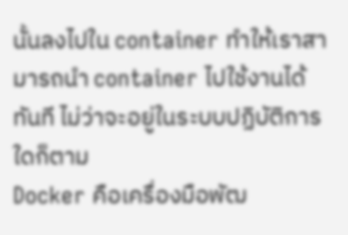นั้นลงไปใน container ทำให้เราสามารถนำ container ไปใช้งานได้ทันที ไม่ว่าจะอยู่ในระบบปฏิบัติการใดก็ตาม
Docker คือเครื่องมือพัฒ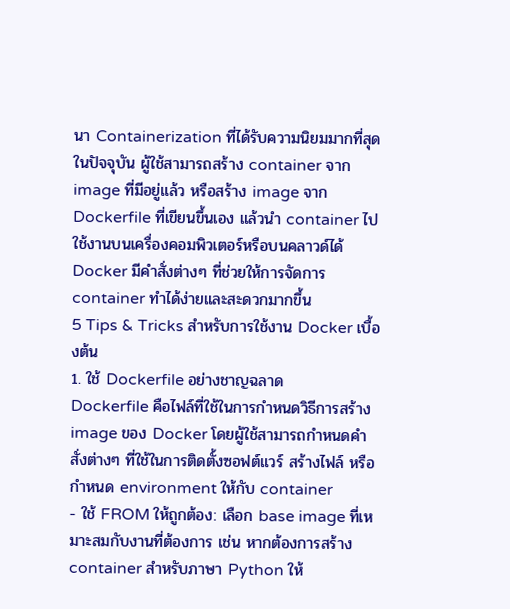นา Containerization ที่ได้รับความนิยมมากที่สุดในปัจจุบัน ผู้ใช้สามารถสร้าง container จาก image ที่มีอยู่แล้ว หรือสร้าง image จาก Dockerfile ที่เขียนขึ้นเอง แล้วนำ container ไปใช้งานบนเครื่องคอมพิวเตอร์หรือบนคลาวด์ได้ Docker มีคำสั่งต่างๆ ที่ช่วยให้การจัดการ container ทำได้ง่ายและสะดวกมากขึ้น
5 Tips & Tricks สำหรับการใช้งาน Docker เบื้องต้น
1. ใช้ Dockerfile อย่างชาญฉลาด
Dockerfile คือไฟล์ที่ใช้ในการกำหนดวิธีการสร้าง image ของ Docker โดยผู้ใช้สามารถกำหนดคำสั่งต่างๆ ที่ใช้ในการติดตั้งซอฟต์แวร์ สร้างไฟล์ หรือกำหนด environment ให้กับ container
- ใช้ FROM ให้ถูกต้อง: เลือก base image ที่เหมาะสมกับงานที่ต้องการ เช่น หากต้องการสร้าง container สำหรับภาษา Python ให้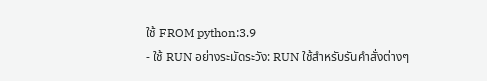ใช้ FROM python:3.9
- ใช้ RUN อย่างระมัดระวัง: RUN ใช้สำหรับรันคำสั่งต่างๆ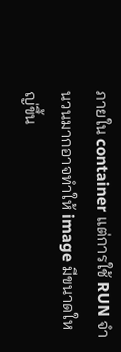ภายใน container แต่การใช้ RUN จำนวนมากอาจทำให้ image มีขนาดใหญ่ขึ้น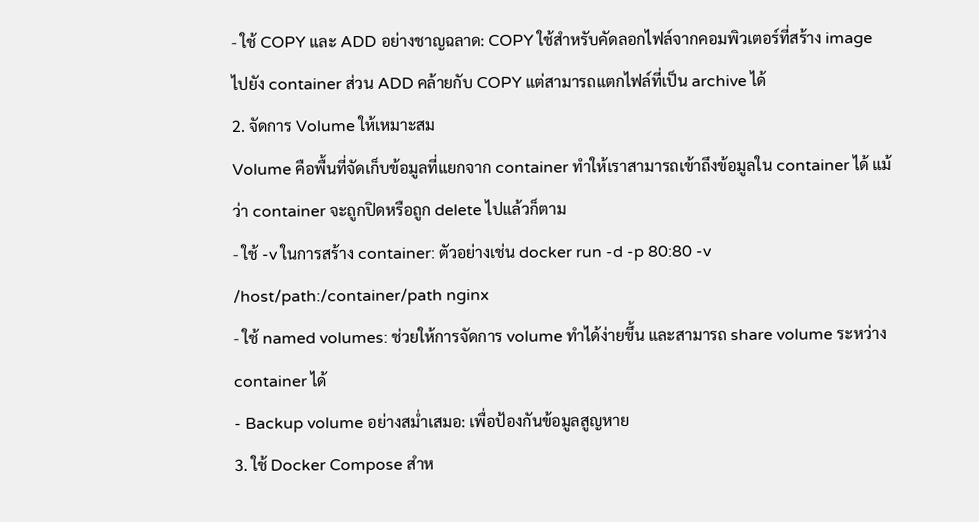- ใช้ COPY และ ADD อย่างชาญฉลาด: COPY ใช้สำหรับคัดลอกไฟล์จากคอมพิวเตอร์ที่สร้าง image ไปยัง container ส่วน ADD คล้ายกับ COPY แต่สามารถแตกไฟล์ที่เป็น archive ได้
2. จัดการ Volume ให้เหมาะสม
Volume คือพื้นที่จัดเก็บข้อมูลที่แยกจาก container ทำให้เราสามารถเข้าถึงข้อมูลใน container ได้ แม้ว่า container จะถูกปิดหรือถูก delete ไปแล้วก็ตาม
- ใช้ -v ในการสร้าง container: ตัวอย่างเช่น docker run -d -p 80:80 -v /host/path:/container/path nginx
- ใช้ named volumes: ช่วยให้การจัดการ volume ทำได้ง่ายขึ้น และสามารถ share volume ระหว่าง container ได้
- Backup volume อย่างสม่ำเสมอ: เพื่อป้องกันข้อมูลสูญหาย
3. ใช้ Docker Compose สำห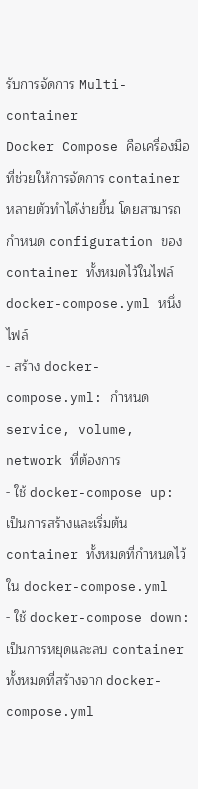รับการจัดการ Multi-container
Docker Compose คือเครื่องมือที่ช่วยให้การจัดการ container หลายตัวทำได้ง่ายขึ้น โดยสามารถกำหนด configuration ของ container ทั้งหมดไว้ในไฟล์ docker-compose.yml หนึ่งไฟล์
- สร้าง docker-compose.yml: กำหนด service, volume, network ที่ต้องการ
- ใช้ docker-compose up: เป็นการสร้างและเริ่มต้น container ทั้งหมดที่กำหนดไว้ใน docker-compose.yml
- ใช้ docker-compose down: เป็นการหยุดและลบ container ทั้งหมดที่สร้างจาก docker-compose.yml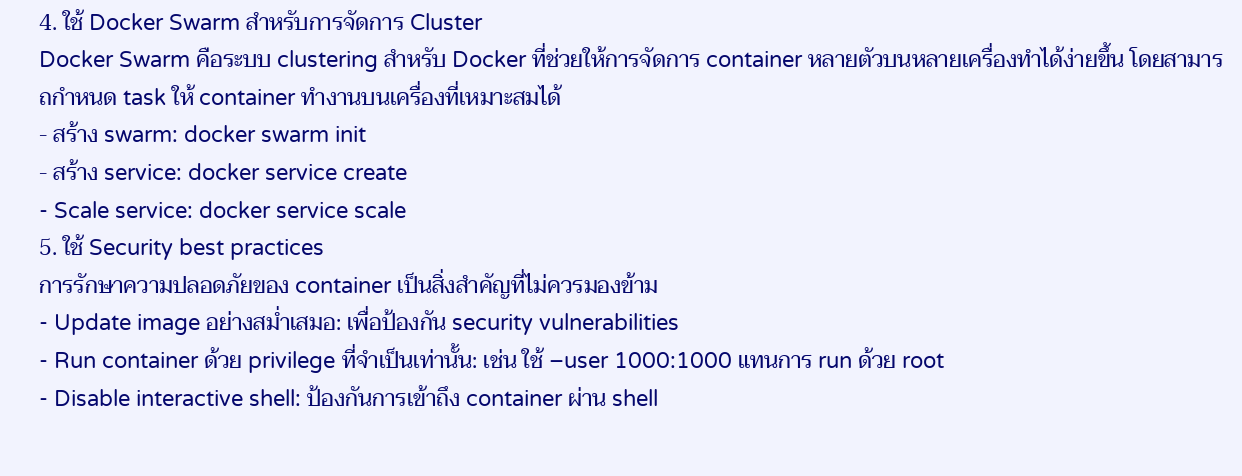4. ใช้ Docker Swarm สำหรับการจัดการ Cluster
Docker Swarm คือระบบ clustering สำหรับ Docker ที่ช่วยให้การจัดการ container หลายตัวบนหลายเครื่องทำได้ง่ายขึ้น โดยสามารถกำหนด task ให้ container ทำงานบนเครื่องที่เหมาะสมได้
- สร้าง swarm: docker swarm init
- สร้าง service: docker service create
- Scale service: docker service scale
5. ใช้ Security best practices
การรักษาความปลอดภัยของ container เป็นสิ่งสำคัญที่ไม่ควรมองข้าม
- Update image อย่างสม่ำเสมอ: เพื่อป้องกัน security vulnerabilities
- Run container ด้วย privilege ที่จำเป็นเท่านั้น: เช่น ใช้ –user 1000:1000 แทนการ run ด้วย root
- Disable interactive shell: ป้องกันการเข้าถึง container ผ่าน shell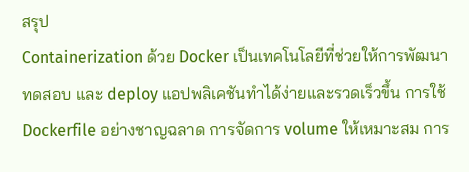สรุป
Containerization ด้วย Docker เป็นเทคโนโลยีที่ช่วยให้การพัฒนา ทดสอบ และ deploy แอปพลิเคชันทำได้ง่ายและรวดเร็วขึ้น การใช้ Dockerfile อย่างชาญฉลาด การจัดการ volume ให้เหมาะสม การ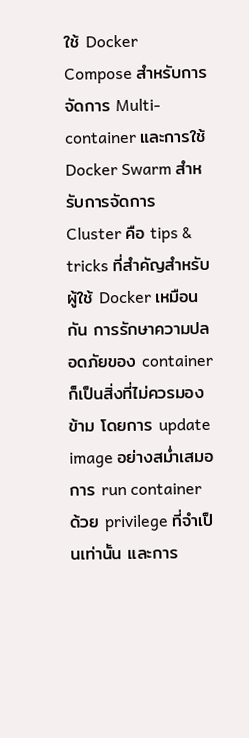ใช้ Docker Compose สำหรับการจัดการ Multi-container และการใช้ Docker Swarm สำหรับการจัดการ Cluster คือ tips & tricks ที่สำคัญสำหรับผู้ใช้ Docker เหมือนกัน การรักษาความปลอดภัยของ container ก็เป็นสิ่งที่ไม่ควรมองข้าม โดยการ update image อย่างสม่ำเสมอ การ run container ด้วย privilege ที่จำเป็นเท่านั้น และการ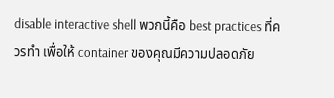disable interactive shell พวกนี้คือ best practices ที่ควรทำ เพื่อให้ container ของคุณมีความปลอดภัย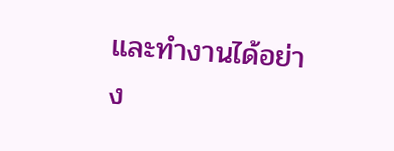และทำงานได้อย่าง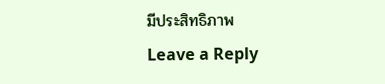มีประสิทธิภาพ
Leave a Reply